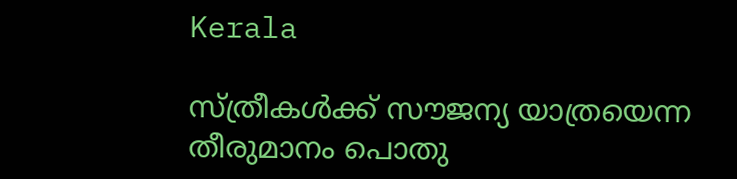Kerala

സ്ത്രീകൾക്ക് സൗജന്യ യാത്രയെന്ന തീരുമാനം പൊതു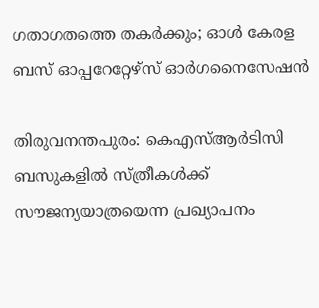ഗതാഗതത്തെ തകർക്കും; ഓൾ കേരള ബസ് ഓപ്പറേറ്റേഴ്‌സ് ഓർഗനൈസേഷൻ

തിരുവനന്തപുരം: കെഎസ്ആര്‍ടിസി ബസുകളിൽ സ്ത്രീകൾക്ക് സൗജന്യയാത്രയെന്ന പ്രഖ്യാപനം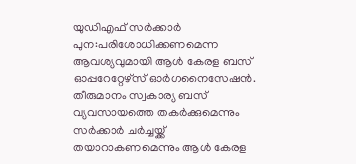യുഡിഎഫ് സര്‍ക്കാര്‍ പുന:പരിശോധിക്കണമെന്ന ആവശ്യവുമായി ആൾ കേരള ബസ് ഓപ്പറേറ്റേഴ്‌സ് ഓർഗനൈസേഷൻ. തീരുമാനം സ്വകാര്യ ബസ് വ്യവസായത്തെ തകർക്കുമെന്നും സർക്കാർ ചർച്ചയ്ക്ക് തയാറാകണമെന്നും ആൾ കേരള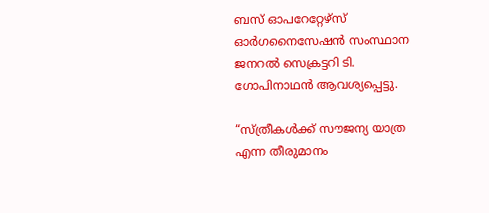ബസ് ഓപറേറ്റേഴ്‌സ് ഓർഗനൈസേഷൻ സംസ്ഥാന ജനറൽ സെക്രട്ടറി ടി. ഗോപിനാഥൻ ആവശ്യപ്പെട്ടു.

“സ്ത്രീകൾക്ക് സൗജന്യ യാത്ര എന്ന തീരുമാനം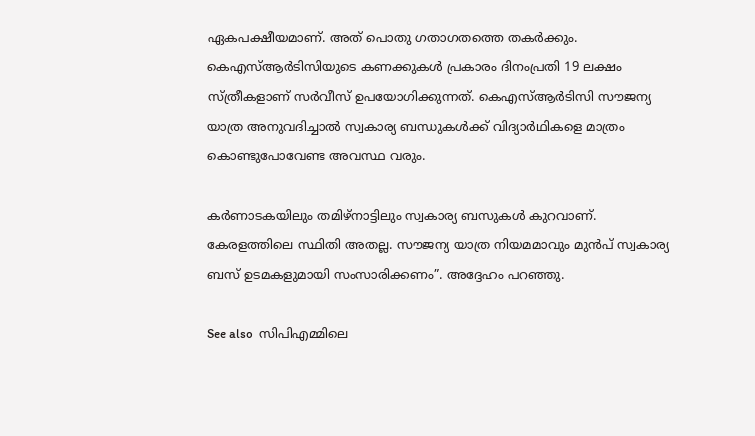ഏകപക്ഷീയമാണ്. അത് പൊതു ഗതാഗതത്തെ തകർക്കും. കെഎസ്ആര്‍ടിസിയുടെ കണക്കുകള്‍ പ്രകാരം ദിനംപ്രതി 19 ലക്ഷം സ്ത്രീകളാണ് സര്‍വീസ് ഉപയോഗിക്കുന്നത്. കെഎസ്ആര്‍ടിസി സൗജന്യ യാത്ര അനുവദിച്ചാൽ സ്വകാര്യ ബന്ധുകൾക്ക് വിദ്യാർഥികളെ മാത്രം കൊണ്ടുപോവേണ്ട അവസ്ഥ വരും.

കർണാടകയിലും തമിഴ്നാട്ടിലും സ്വകാര്യ ബസുകൾ കുറവാണ്. കേരളത്തിലെ സ്ഥിതി അതല്ല. സൗജന്യ യാത്ര നിയമമാവും മുൻപ് സ്വകാര്യ ബസ് ഉടമകളുമായി സംസാരിക്കണം”. അദ്ദേഹം പറഞ്ഞു.

See also  സിപിഎമ്മിലെ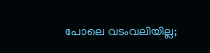പോലെ വടംവലിയില്ല;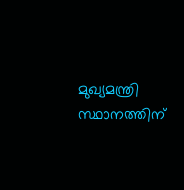മുഖ്യമന്ത്രി സ്ഥാനത്തിന്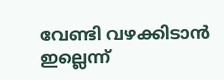വേണ്ടി വഴക്കിടാൻ ഇല്ലെന്ന്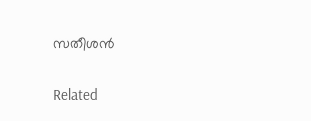സതീശൻ

Related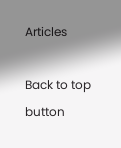Articles

Back to top button